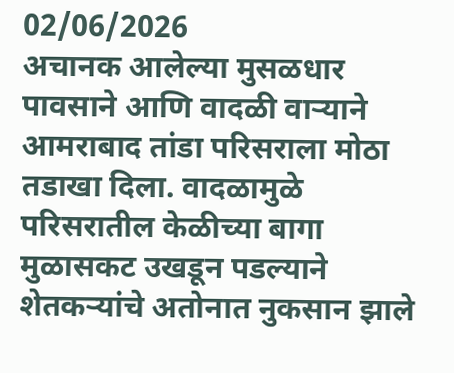02/06/2026
अचानक आलेल्या मुसळधार पावसाने आणि वादळी वाऱ्याने आमराबाद तांडा परिसराला मोठा तडाखा दिला. वादळामुळे परिसरातील केळीच्या बागा मुळासकट उखडून पडल्याने शेतकऱ्यांचे अतोनात नुकसान झाले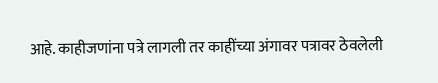आहे. काहीजणांना पत्रे लागली तर काहींच्या अंगावर पत्रावर ठेवलेली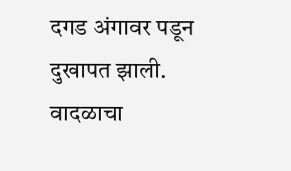दगड अंगावर पडून दुखापत झाली. वादळाचा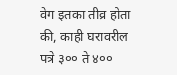वेग इतका तीव्र होता की, काही घरावरील पत्रे ३०० ते ४००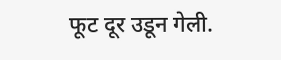फूट दूर उडून गेली.